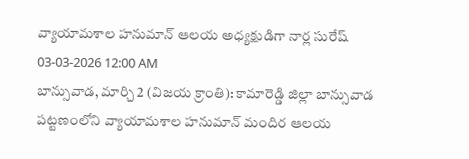వ్యాయామశాల హనుమాన్ ఆలయ అధ్యక్షుడిగా నార్ల సురేష్
03-03-2026 12:00 AM
బాన్సువాడ, మార్చి 2 (విజయ క్రాంతి): కామారెడ్డి జిల్లా బాన్సువాడ పట్టణంలోని వ్యాయామశాల హనుమాన్ మందిర ఆలయ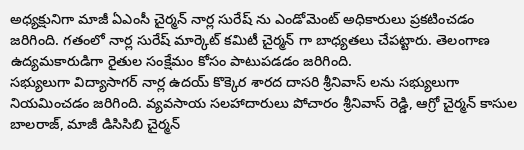అధ్యక్షునిగా మాజీ ఏఎంసీ చైర్మన్ నార్ల సురేష్ ను ఎండోమెంట్ అధికారులు ప్రకటించడం జరిగింది. గతంలో నార్ల సురేష్ మార్కెట్ కమిటీ చైర్మన్ గా బాధ్యతలు చేపట్టారు. తెలంగాణ ఉద్యమకారుడిగా రైతుల సంక్షేమం కోసం పాటుపడడం జరిగింది.
సభ్యులుగా విద్యాసాగర్ నార్ల ఉదయ్ కొక్కెర శారద దాసరి శ్రీనివాస్ లను సభ్యులుగా నియమించడం జరిగింది. వ్యవసాయ సలహాదారులు పోచారం శ్రీనివాస్ రెడ్డి, ఆగ్రో చైర్మన్ కాసుల బాలరాజ్, మాజీ డిసిసిబి చైర్మన్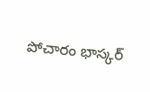పోచారం భాస్కర్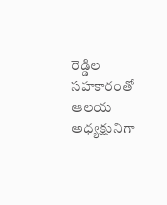రెడ్డిల సహకారంతో ఆలయ అధ్యక్షునిగా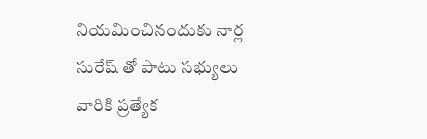నియమించినందుకు నార్ల సురేష్ తో పాటు సభ్యులు వారికి ప్రత్యేక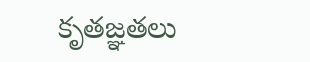కృతజ్ఞతలు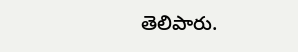తెలిపారు.